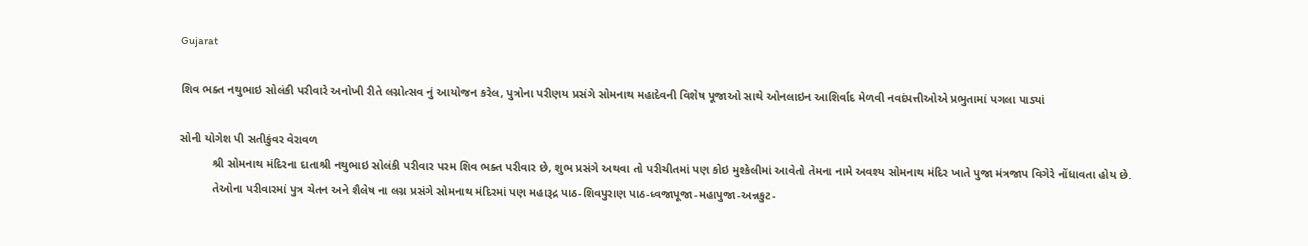Gujarat

શિવ ભક્ત નથુભાઇ સોલંકી પરીવારે અનોખી રીતે લગ્નોત્સવ નું આયોજન કરેલ, પુત્રોના પરીણય પ્રસંગે સોમનાથ મહાદેવની વિશેષ પૂજાઓ સાથે ઓનલાઇન આશિર્વાદ મેળવી નવદંપત્તીઓએ પ્રભુતામાં પગલા પાડ્યાં

સોની યોગેશ પી સતીકુંવર વેરાવળ
          શ્રી સોમનાથ મંદિરના દાતાશ્રી નથુભાઇ સોલંકી પરીવાર પરમ શિવ ભક્ત પરીવાર છે, શુભ પ્રસંગે અથવા તો પરીચીતમાં પણ કોઇ મુશ્કેલીમાં આવેતો તેમના નામે અવશ્ય સોમનાથ મંદિર ખાતે પુજા મંત્રજાપ વિગેરે નોંધાવતા હોય છે.
          તેઓના પરીવારમાં પુત્ર ચેતન અને શૈલેષ ના લગ્ન પ્રસંગે સોમનાથ મંદિરમાં પણ મહારૂદ્ર પાઠ-શિવપુરાણ પાઠ-ધ્વજાપૂજા-મહાપુજા-અન્નકુટ-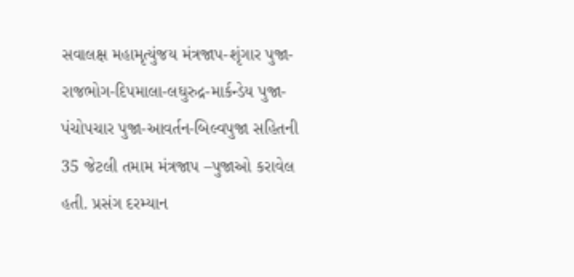સવાલક્ષ મહામૃત્યુંજય મંત્રજાપ-શૃંગાર પુજા-રાજભોગ-દિપમાલા-લઘુરુદ્ર-માર્કન્ડેય પુજા-પંચોપચાર પુજા-આવર્તન-બિલ્વપુજા સહિતની 35 જેટલી તમામ મંત્રજાપ –પુજાઓ કરાવેલ હતી. પ્રસંગ દરમ્યાન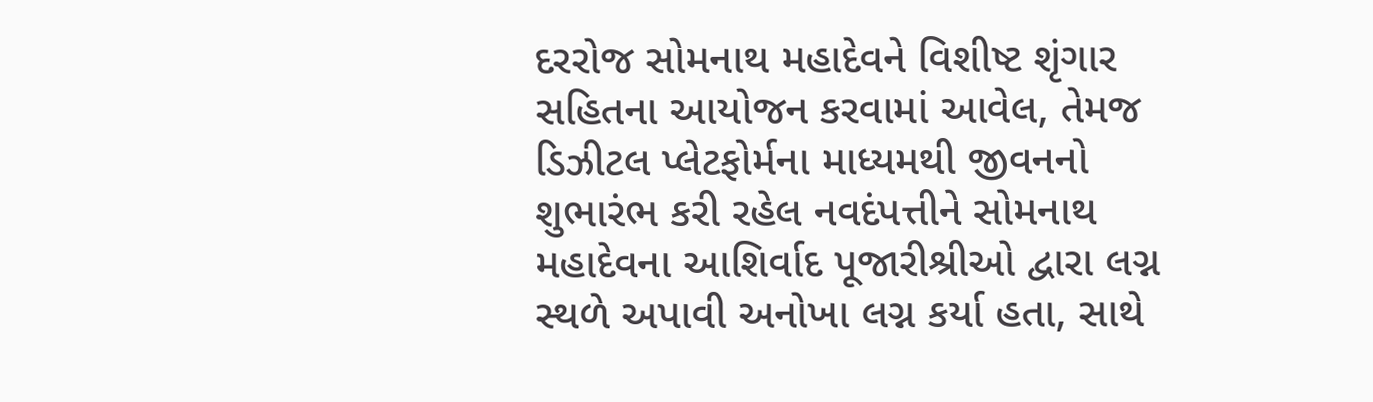દરરોજ સોમનાથ મહાદેવને વિશીષ્ટ શૃંગાર સહિતના આયોજન કરવામાં આવેલ, તેમજ ડિઝીટલ પ્લેટફોર્મના માધ્યમથી જીવનનો શુભારંભ કરી રહેલ નવદંપત્તીને સોમનાથ મહાદેવના આશિર્વાદ પૂજારીશ્રીઓ દ્વારા લગ્ન સ્થળે અપાવી અનોખા લગ્ન કર્યા હતા, સાથે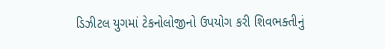ડિઝીટલ યુગમાં ટેકનોલોજીનો ઉપયોગ કરી શિવભક્તીનું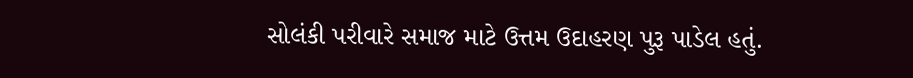સોલંકી પરીવારે સમાજ માટે ઉત્તમ ઉદાહરણ પુરૂ પાડેલ હતું.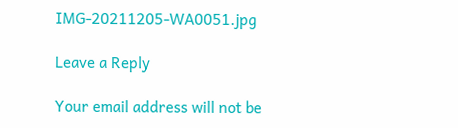IMG-20211205-WA0051.jpg

Leave a Reply

Your email address will not be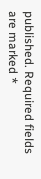published. Required fields are marked *